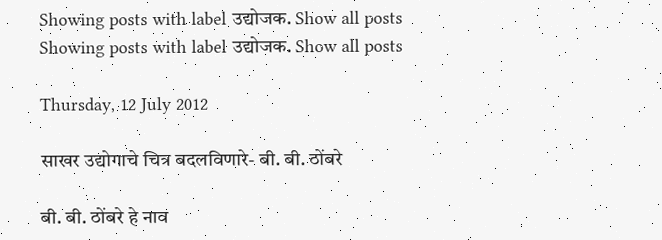Showing posts with label उद्योजक. Show all posts
Showing posts with label उद्योजक. Show all posts

Thursday, 12 July 2012

साखर उद्योगाचे चित्र बदलविणारे- बी. बी. ठोंबरे

बी. बी. ठोंबरे हे नाव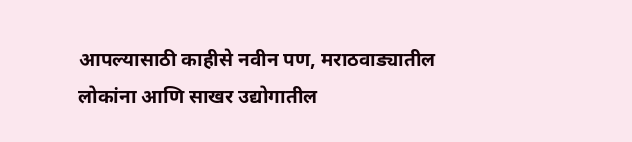आपल्यासाठी काहीसे नवीन पण, मराठवाड्यातील लोकांना आणि साखर उद्योगातील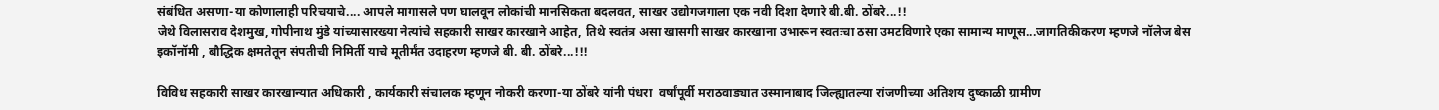संबंधित असणा-या कोणालाही परिचयाचे.... आपले मागासले पण घालवून लोकांची मानसिकता बदलवत, साखर उद्योगजगाला एक नवी दिशा देणारे बी.बी. ठोंबरे...!!
जेथे विलासराव देशमुख, गोपीनाथ मुंडे यांच्यासारख्या नेत्यांचे सहकारी साखर कारखाने आहेत, तिथे स्वतंत्र असा खासगी साखर कारखाना उभारून स्वतःचा ठसा उमटविणारे एका सामान्य माणूस...जागतिकीकरण म्हणजे नॉलेज बेस इकॉनॉमी , बौद्धिक क्षमतेतून संपतीची निमिर्ती याचे मूतीर्मंत उदाहरण म्हणजे बी. बी. ठोंबरे...!!!

विविध सहकारी साखर कारखान्यात अधिकारी , कार्यकारी संचालक म्हणून नोकरी करणा-या ठोंबरे यांनी पंधरा  वर्षांपूर्वी मराठवाड्यात उस्मानाबाद जिल्ह्यातल्या रांजणीच्या अतिशय दुष्काळी ग्रामीण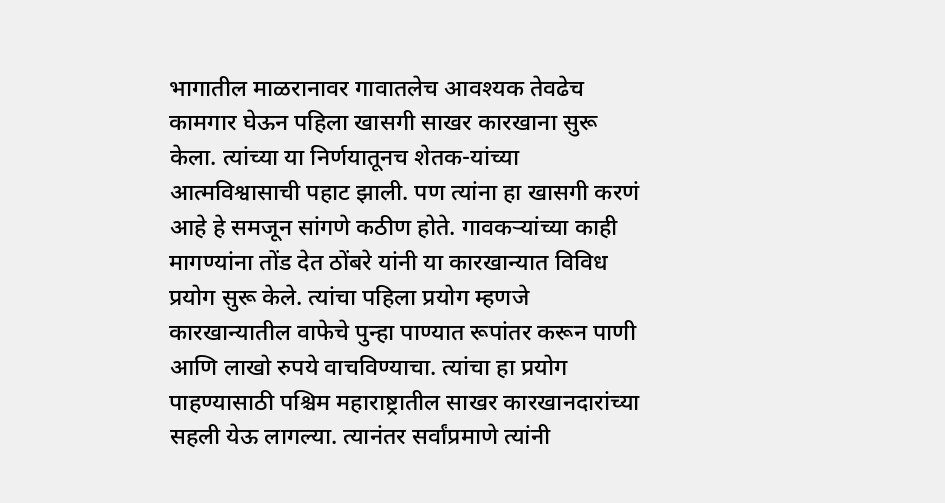भागातील माळरानावर गावातलेच आवश्यक तेवढेच कामगार घेऊन पहिला खासगी साखर कारखाना सुरू केला. त्यांच्या या निर्णयातूनच शेतक-यांच्या आत्मविश्वासाची पहाट झाली. पण त्यांना हा खासगी करणं आहे हे समजून सांगणे कठीण होते. गावकऱ्यांच्या काही मागण्यांना तोंड देत ठोंबरे यांनी या कारखान्यात विविध प्रयोग सुरू केले. त्यांचा पहिला प्रयोग म्हणजे कारखान्यातील वाफेचे पुन्हा पाण्यात रूपांतर करून पाणी आणि लाखो रुपये वाचविण्याचा. त्यांचा हा प्रयोग पाहण्यासाठी पश्चिम महाराष्ट्रातील साखर कारखानदारांच्या सहली येऊ लागल्या. त्यानंतर सर्वांप्रमाणे त्यांनी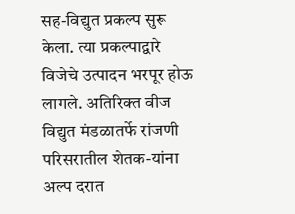सह-विद्युत प्रकल्प सुरू केला. त्या प्रकल्पाद्वारे विजेचे उत्पादन भरपूर होऊ लागले. अतिरिक्त वीज विद्युत मंडळातर्फे रांजणी परिसरातील शेतक-यांना अल्प दरात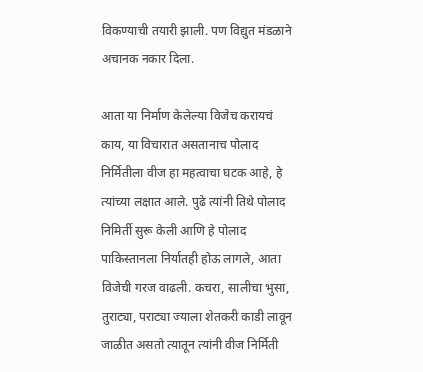विकण्याची तयारी झाली. पण विद्युत मंडळाने अचानक नकार दिला.

आता या निर्माण केलेल्या विजेच करायचं काय, या विचारात असतानाच पोलाद निर्मितीला वीज हा महत्वाचा घटक आहे, हे त्यांच्या लक्षात आले. पुढे त्यांनी तिथे पोलाद निमिर्ती सुरू केली आणि हे पोलाद पाकिस्तानला निर्यातही होऊ लागले, आता विजेची गरज वाढली. कचरा, सालीचा भुसा, तुराट्या, पराट्या ज्याला शेतकरी काडी लावून जाळीत असतो त्यातून त्यांनी वीज निर्मिती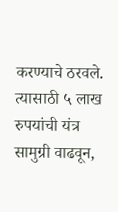करण्याचे ठरवले. त्यासाठी ५ लाख रुपयांची यंत्र सामुग्री वाढवून,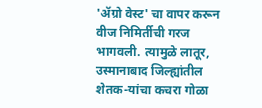'ॲग्रो वेस्ट' चा वापर करून वीज निमिर्तीची गरज भागवली. त्यामुळे लातूर, उस्मानाबाद जिल्ह्यांतील शेतक-यांचा कचरा गोळा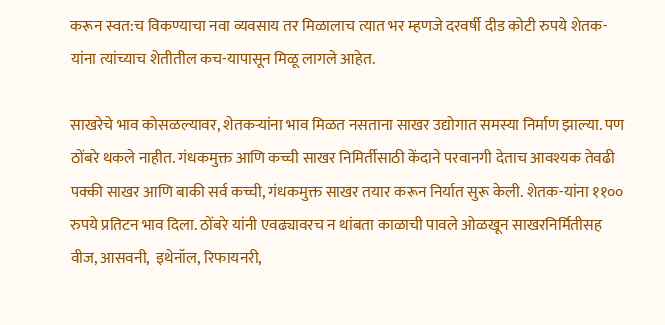करून स्वत:च विकण्याचा नवा व्यवसाय तर मिळालाच त्यात भर म्हणजे दरवर्षी दीड कोटी रुपये शेतक-यांना त्यांच्याच शेतीतील कच-यापासून मिळू लागले आहेत.

साखरेचे भाव कोसळल्यावर, शेतकऱ्यांना भाव मिळत नसताना साखर उद्योगात समस्या निर्माण झाल्या. पण ठोंबरे थकले नाहीत. गंधकमुक्त आणि कच्ची साखर निमिर्तीसाठी केंदाने परवानगी देताच आवश्यक तेवढी  पक्की साखर आणि बाकी सर्व कच्ची, गंधकमुक्त साखर तयार करून निर्यात सुरू केली. शेतक-यांना ११०० रुपये प्रतिटन भाव दिला. ठोंबरे यांनी एवढ्यावरच न थांबता काळाची पावले ओळखून साखरनिर्मितीसह वीज, आसवनी,  इथेनॉल, रिफायनरी,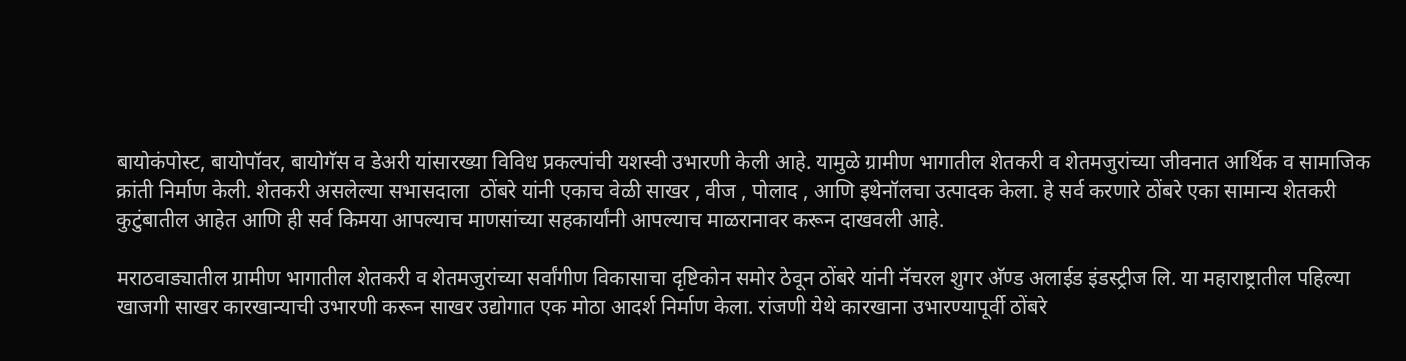बायोकंपोस्ट, बायोपॉवर, बायोगॅस व डेअरी यांसारख्या विविध प्रकल्पांची यशस्वी उभारणी केली आहे. यामुळे ग्रामीण भागातील शेतकरी व शेतमजुरांच्या जीवनात आर्थिक व सामाजिक क्रांती निर्माण केली. शेतकरी असलेल्या सभासदाला  ठोंबरे यांनी एकाच वेळी साखर , वीज , पोलाद , आणि इथेनॉलचा उत्पादक केला. हे सर्व करणारे ठोंबरे एका सामान्य शेतकरी कुटुंबातील आहेत आणि ही सर्व किमया आपल्याच माणसांच्या सहकार्यांनी आपल्याच माळरानावर करून दाखवली आहे.

मराठवाड्यातील ग्रामीण भागातील शेतकरी व शेतमजुरांच्या सर्वांगीण विकासाचा दृष्टिकोन समोर ठेवून ठोंबरे यांनी नॅचरल शुगर अ‍ॅण्ड अलाईड इंडस्ट्रीज लि. या महाराष्ट्रातील पहिल्या खाजगी साखर कारखान्याची उभारणी करून साखर उद्योगात एक मोठा आदर्श निर्माण केला. रांजणी येथे कारखाना उभारण्यापूर्वी ठोंबरे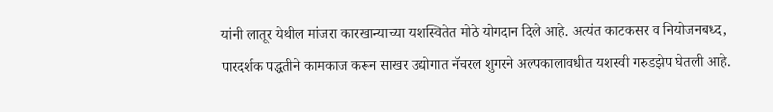यांनी लातूर येथील मांजरा कारखान्याच्या यशस्वितेत मोठे योगदान दिले आहे. अत्यंत काटकसर व नियोजनबध्द, पारदर्शक पद्धतीने कामकाज करून साखर उद्योगात नॅचरल शुगरने अल्पकालावधीत यशस्वी गरुडझेप घेतली आहे.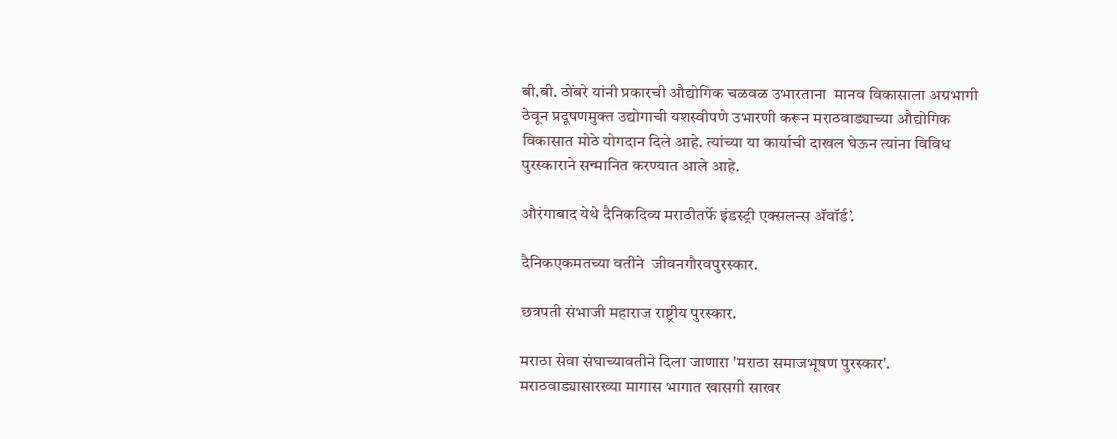बी.बी. ठोंबरे यांनी प्रकारची औद्योगिक चळवळ उभारताना  मानव विकासाला अग्रभागी ठेवून प्रदूषणमुक्त उद्योगाची यशस्वीपणे उभारणी करून मराठवाड्याच्या औद्योगिक विकासात मोठे योगदान दिले आहे. त्यांच्या या कार्याची दाखल घेऊन त्यांना विविध पुरस्काराने सन्मानित करण्यात आले आहे.

औरंगाबाद येथे दैनिकदिव्य मराठीतर्फे इंडस्ट्री एक्सलन्स अ‍ॅवॉर्ड’.

दैनिकएकमतच्या वतीने  जीवनगौरवपुरस्कार.

छत्रपती संभाजी महाराज राष्ट्रीय पुरस्कार.

मराठा सेवा संघाच्यावतीने दिला जाणारा 'मराठा समाजभूषण पुरस्कार'.
मराठवाड्यासारख्या मागास भागात खासगी साखर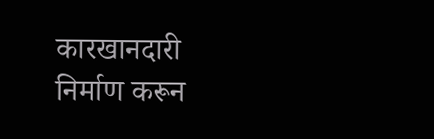कारखानदारी निर्माण करून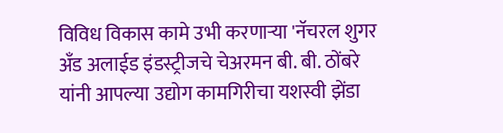विविध विकास कामे उभी करणाऱ्या 'नॅचरल शुगर अँड अलाईड इंडस्ट्रीजचे चेअरमन बी. बी. ठोंबरे यांनी आपल्या उद्योग कामगिरीचा यशस्वी झेंडा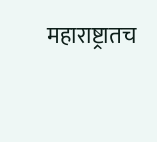महाराष्ट्रातच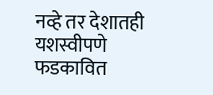नव्हे तर देशातही यशस्वीपणे फडकावित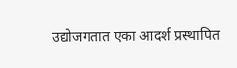उद्योजगतात एका आदर्श प्रस्थापित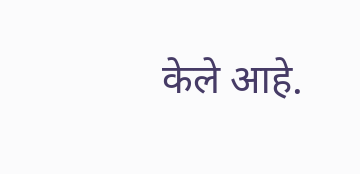केले आहे.